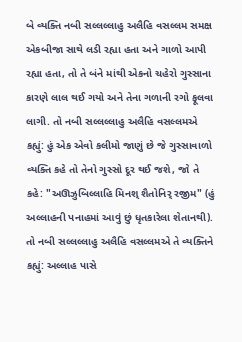બે વ્યક્તિ નબી સલ્લલ્લાહુ અલૈહિ વસલ્લમ સમક્ષ એકબીજા સાથે લડી રહ્યા હતા અને ગાળો આપી રહ્યા હતા, તો તે બંને માંથી એકનો ચહેરો ગુસ્સાના કારણે લાલ થઈ ગયો અને તેના ગળાની રગો ફૂલવા લાગી. તો નબી સલ્લલ્લાહુ અલૈહિ વસલ્લમએ કહ્યું: હું એક એવો કલીમો જાણું છે જે ગુસ્સાવાળો વ્યક્તિ કહે તો તેનો ગુસ્સો દૂર થઈ જશે, જો તે કહે: "અઊઝુબિલ્લાહિ મિનશ્ શૈતોનિર્ રજીમ" (હું અલ્લાહની પનાહમાં આવું છું ધૃતકારેલા શેતાનથી). તો નબી સલ્લલ્લાહુ અલૈહિ વસલ્લમએ તે વ્યક્તિને કહ્યું: અલ્લાહ પાસે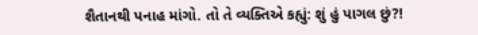શૈતાનથી પનાહ માંગો. તો તે વ્યક્તિએ કહ્યું: શું હું પાગલ છું?!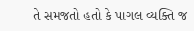તે સમજતો હતો કે પાગલ વ્યક્તિ જ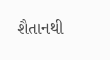શૈતાનથી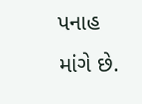પનાહ માંગે છે.